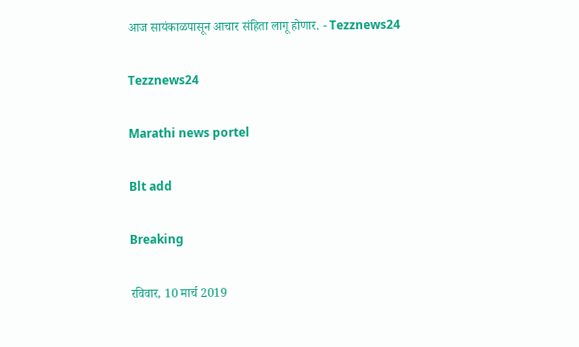आज सायंकाळपासून आचार संहिता लागू होणार. - Tezznews24

Tezznews24

Marathi news portel

Blt add

Breaking

रविवार, 10 मार्च 2019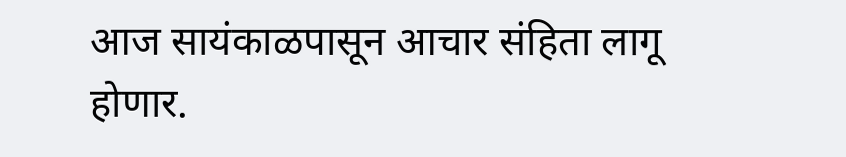आज सायंकाळपासून आचार संहिता लागू होणार.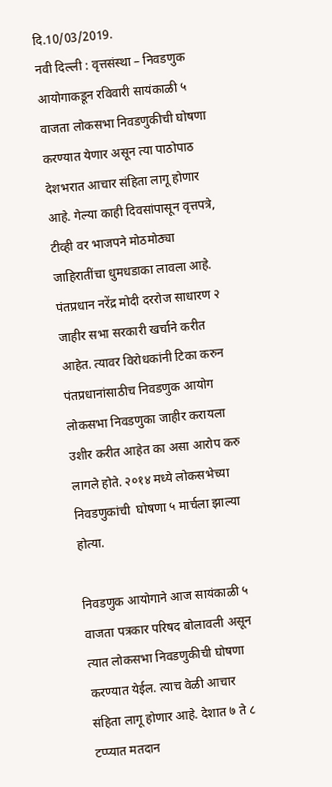दि.10/03/2019.
नवी दिल्ली : वृत्तसंस्था – निवडणुक आयोगाकडून रविवारी सायंकाळी ५ वाजता लोकसभा निवडणुकीची घोषणा करण्यात येणार असून त्या पाठोपाठ देशभरात आचार संहिता लागू होणार आहे. गेल्या काही दिवसांपासून वृत्तपत्रे, टीव्ही वर भाजपने मोठमोठ्या जाहिरातींचा धुमधडाका लावला आहे. पंतप्रधान नरेंद्र मोदी दररोज साधारण २ जाहीर सभा सरकारी खर्चाने करीत आहेत. त्यावर विरोधकांनी टिका करुन पंतप्रधानांसाठीच निवडणुक आयोग लोकसभा निवडणुका जाहीर करायला उशीर करीत आहेत का असा आरोप करु लागले होते. २०१४ मध्ये लोकसभेच्या निवडणुकांची  घोषणा ५ मार्चला झाल्या होत्या.

निवडणुक आयोगाने आज सायंकाळी ५ वाजता पत्रकार परिषद बोलावली असून त्यात लोकसभा निवडणुकीची घोषणा करण्यात येईल. त्याच वेळी आचार संहिता लागू होणार आहे. देशात ७ ते ८ टप्प्यात मतदान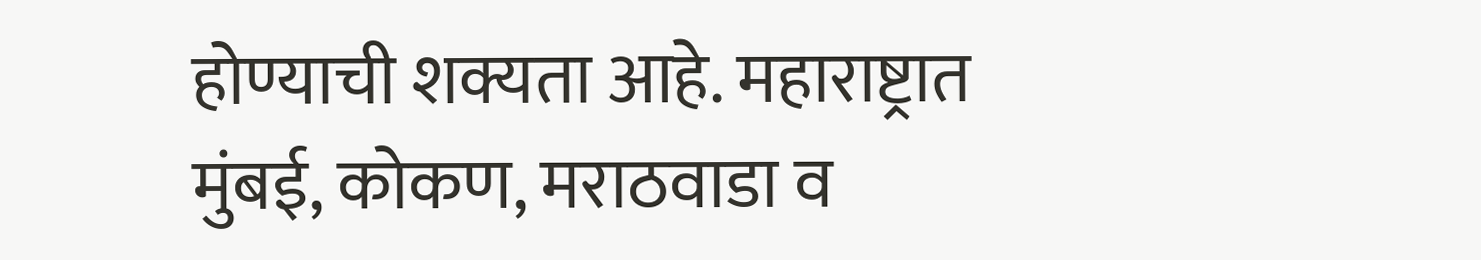होण्याची शक्यता आहे. महाराष्ट्रात मुंबई, कोकण, मराठवाडा व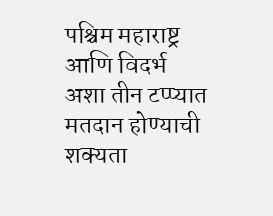पश्चिम महाराष्ट्र आणि विदर्भ अशा तीन टप्प्यात मतदान होण्याची शक्यता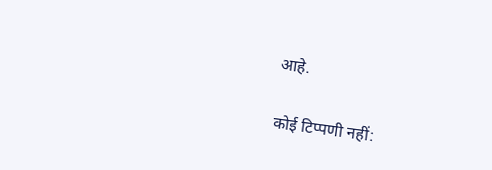आहे.

कोई टिप्पणी नहीं: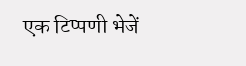एक टिप्पणी भेजें